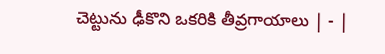చెట్టును ఢీకొని ఒకరికి తీవ్రగాయాలు | - |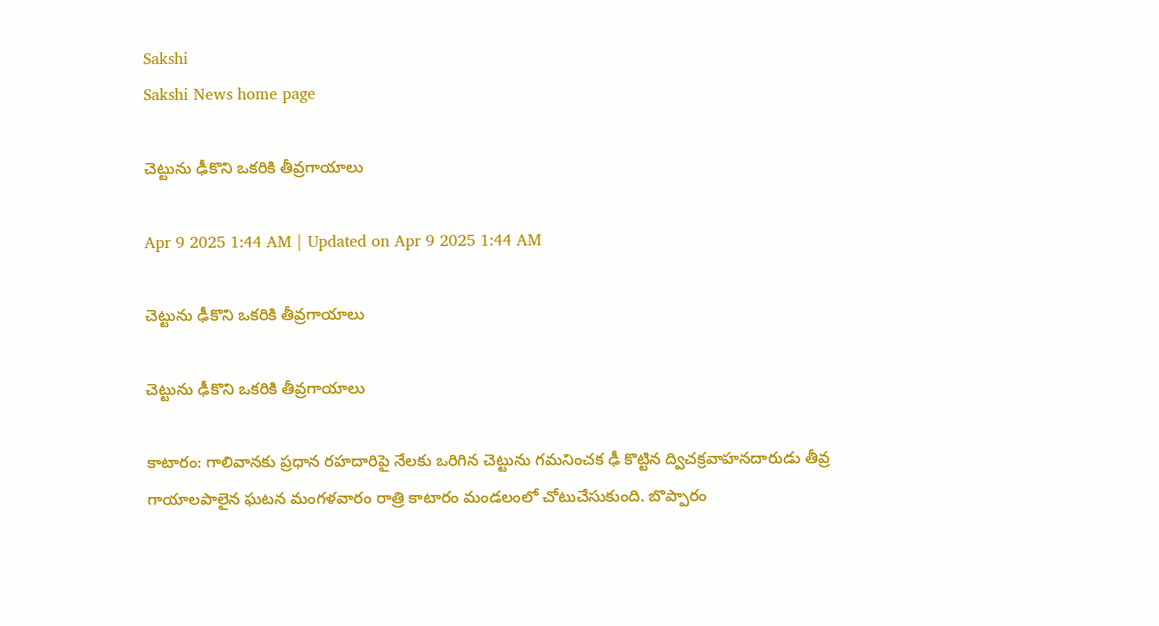Sakshi
Sakshi News home page

చెట్టును ఢీకొని ఒకరికి తీవ్రగాయాలు

Apr 9 2025 1:44 AM | Updated on Apr 9 2025 1:44 AM

చెట్టును ఢీకొని ఒకరికి తీవ్రగాయాలు

చెట్టును ఢీకొని ఒకరికి తీవ్రగాయాలు

కాటారం: గాలివానకు ప్రధాన రహదారిపై నేలకు ఒరిగిన చెట్టును గమనించక ఢీ కొట్టిన ద్విచక్రవాహనదారుడు తీవ్ర గాయాలపాలైన ఘటన మంగళవారం రాత్రి కాటారం మండలంలో చోటుచేసుకుంది. బొప్పారం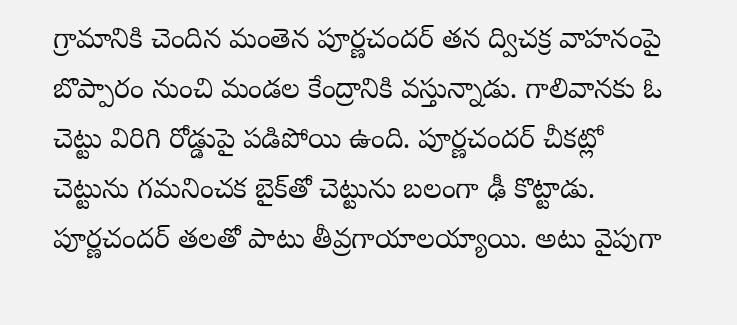గ్రామానికి చెందిన మంతెన పూర్ణచందర్‌ తన ద్విచక్ర వాహనంపై బొప్పారం నుంచి మండల కేంద్రానికి వస్తున్నాడు. గాలివానకు ఓ చెట్టు విరిగి రోడ్డుపై పడిపోయి ఉంది. పూర్ణచందర్‌ చీకట్లో చెట్టును గమనించక బైక్‌తో చెట్టును బలంగా ఢీ కొట్టాడు. పూర్ణచందర్‌ తలతో పాటు తీవ్రగాయాలయ్యాయి. అటు వైపుగా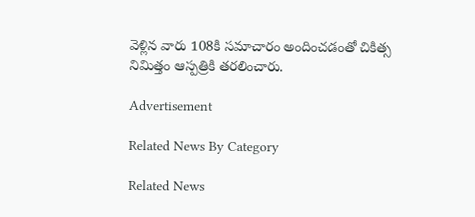వెళ్లిన వారు 108కి సమాచారం అందించడంతో చికిత్స నిమిత్తం ఆస్పత్రికి తరలించారు.

Advertisement

Related News By Category

Related News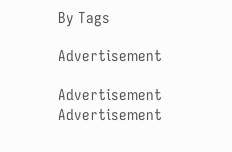By Tags

Advertisement

Advertisement
Advertisement